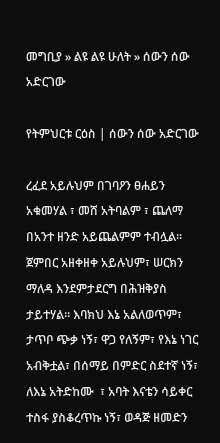መግቢያ » ልዩ ልዩ ሁለት » ሰውን ሰው አድርገው

የትምህርቱ ርዕስ | ሰውን ሰው አድርገው

ረፈደ አይሉህም በገባዖን ፀሐይን አቁመሃል ፣ መሸ አትባልም ፣ ጨለማ በአንተ ዘንድ አይጨልምም ተብሏል።  ጀምበር አዘቀዘቀ አይሉህም፣ ሠርክን ማለዳ እንደምታደርግ በሕዝቅያስ ታይተሃል። እባክህ እኔ አልለወጥም፣ ታጥቦ ጭቃ ነኝ፣ ዋጋ የለኝም፣ የእኔ ነገር አብቅቷል፣ በሰማይ በምድር ስደተኛ ነኝ፣ ለእኔ አትድከሙ  ፣ አባት እናቴን ሳይቀር ተስፋ ያስቆረጥኩ ነኝ፣ ወዳጅ ዘመድን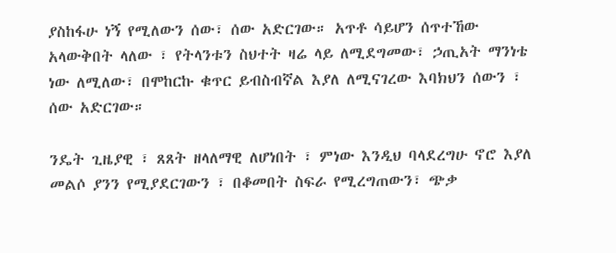ያስከፋሁ ነኝ የሚለውን ሰው፣ ሰው አድርገው። አጥቶ ሳይሆን ሰጥተኸው አላውቅበት ላለው ፣ የትላንቱን ስህተት ዛሬ ላይ ለሚደግመው፣ ኃጢአት ማንነቴ ነው ለሚለው፣ በሞከርኩ ቁጥር ይብስብኛል እያለ ለሚናገረው እባክህን ሰውን ፣ ሰው አድርገው።

ንዴት ጊዜያዊ ፣ ጸጸት ዘላለማዊ ለሆነበት ፣ ምነው እንዲህ ባላደረግሁ ኖሮ እያለ መልሶ ያንን የሚያደርገውን ፣ በቆመበት ስፍራ የሚረግጠውን፣ ጭቃ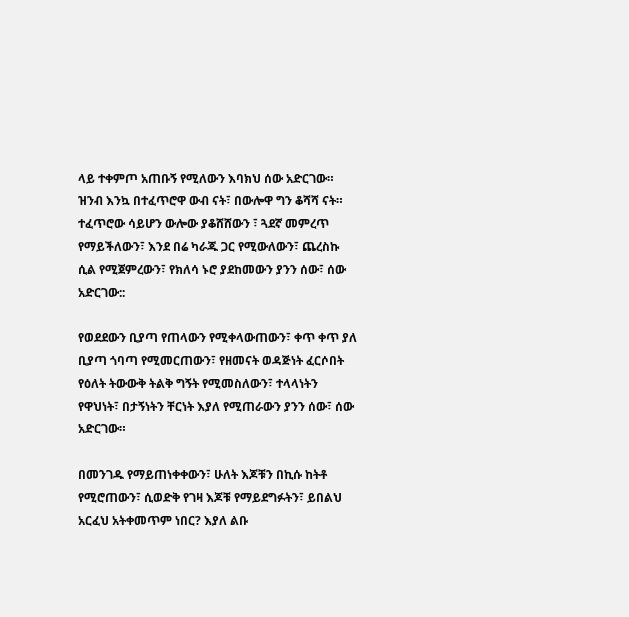ላይ ተቀምጦ አጠቡኝ የሚለውን እባክህ ሰው አድርገው። ዝንብ እንኳ በተፈጥሮዋ ውብ ናት፣ በውሎዋ ግን ቆሻሻ ናት። ተፈጥሮው ሳይሆን ውሎው ያቆሸሸውን ፣ ጓደኛ መምረጥ የማይችለውን፣ እንደ በሬ ካራጁ ጋር የሚውለውን፣ ጨረስኩ ሲል የሚጀምረውን፣ የክለሳ ኑሮ ያደከመውን ያንን ሰው፣ ሰው አድርገው::

የወደደውን ቢያጣ የጠላውን የሚቀላውጠውን፣ ቀጥ ቀጥ ያለ ቢያጣ ጎባጣ የሚመርጠውን፣ የዘመናት ወዳጅነት ፈርሶበት የዕለት ትውውቅ ትልቅ ግኝት የሚመስለውን፣ ተላላነትን የዋህነት፣ በታኝነትን ቸርነት እያለ የሚጠራውን ያንን ሰው፣ ሰው አድርገው።

በመንገዱ የማይጠነቀቀውን፣ ሁለት እጆቹን በኪሱ ከትቶ የሚሮጠውን፣ ሲወድቅ የገዛ እጆቹ የማይደግፉትን፣ ይበልህ አርፈህ አትቀመጥም ነበር? እያለ ልቡ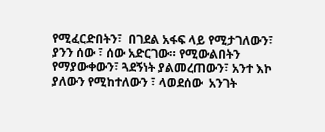የሚፈርድበትን፣  በገደል አፋፍ ላይ የሚታገለውን፣ ያንን ሰው ፣ ሰው አድርገው። የሚውልበትን የማያውቀውን፣ ጓደኝነት ያልመረጠውን፣ አንተ እኮ ያለውን የሚከተለውን ፣ ላወደሰው  አንገት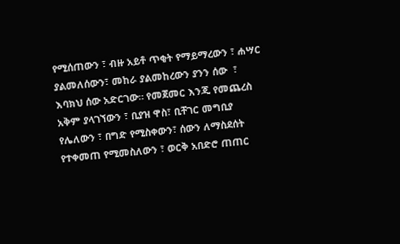የሚሰጠውን ፣ ብዙ አይቶ ጥቂት የማይማረውን ፣ ሐሣር ያልመለሰውን፣ መከራ ያልመከረውን ያንን ሰው  ፣ እባክህ ሰው አድርገው። የመጀመር እንጂ የመጨረስ አቅም ያላገኘውን ፣ ቢያዝ ዋስ፣ ቢቸገር መግቢያ የሌለውን ፣ በግድ የሚስቀውን፣ ሰውን ለማስደሰት የተቀመጠ የሚመስለውን ፣ ወርቅ አበድሮ ጠጠር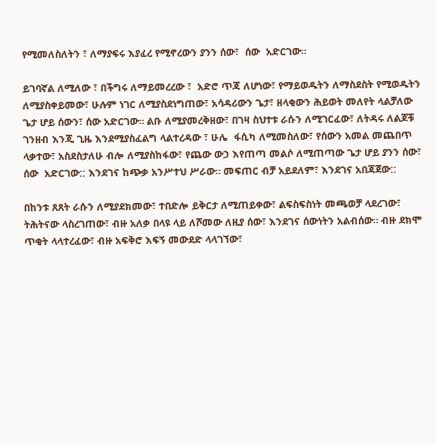የሚመለስለትን ፣ ለማያፍሩ እያፈረ የሚኖረውን ያንን ሰው፣  ሰው  አድርገው።

ይገባኛል ለሚለው ፣ በችግሩ ለማይመረረው ፣  አድሮ ጥጃ ለሆነው፣ የማይወዱትን ለማስደስት የሚወዱትን ለሚያስቀይመው፣ ሁሉም ነገር ለሚያስደነግጠው፣ አሳዳሪውን ጌታ፣ ዘላቂውን ሕይወት መለየት ላልቻለው ጌታ ሆይ ሰውን፣ ሰው አድርገው። ልቡ ለሚያመረቅዘው፣ በገዛ ስህተቱ ራሱን ለሚገርፈው፣ ለትዳሩ ለልጆቹ ገንዘብ እንጂ ጊዜ እንደሚያስፈልግ ላልተረዳው ፣ ሁሌ  ፋሲካ ለሚመስለው፣ የሰውን አመል መጨበጥ ላቃተው፣ አስደስታለሁ ብሎ ለሚያስከፋው፣ የጨው ውኃ እየጠጣ መልሶ ለሚጠጣው ጌታ ሆይ ያንን ሰው፣ ሰው  አድርገው:: እንደገና ከጭቃ አንሥተህ ሥራው። መፍጠር ብቻ አይደለም፣ እንደገና አበጃጀው::

በከንቱ ጸጸት ራሱን ለሚያደክመው፣ ተበድሎ ይቅርታ ለሚጠይቀው፣ ልፍስፍስነት መጫወቻ ላደረገው፣ ትሕትናው ላስረገጠው፣ ብዙ አለቃ በላዩ ላይ ለሾመው ለዚያ ሰው፣ እንደገና ሰውነትን አልብሰው። ብዙ ደክሞ ጥቂት ላላተረፈው፣ ብዙ አፍቅሮ እፍኝ መውደድ ላላገኘው፣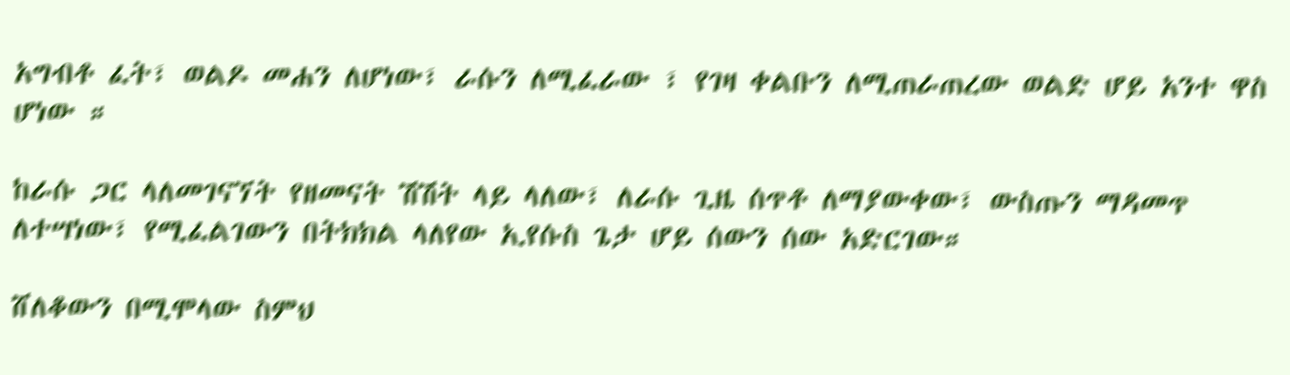አግብቶ ፈት፣ ወልዶ መሐን ለሆነው፣ ራሱን ለሚፈራው ፣ የገዛ ቀልቡን ለሚጠራጠረው ወልድ ሆይ አንተ ዋስ ሆነው ።

ከራሱ ጋር ላለመገናኘት የዘመናት ሽሽት ላይ ላለው፣ ለራሱ ጊዜ ሰጥቶ ለማያውቀው፣ ውስጡን ማዳመጥ ለተሣነው፣ የሚፈልገውን በትክክል ላለየው ኢየሱስ ጌታ ሆይ ሰውን ሰው አድርገው።

ሸለቆውን በሚሞላው ስምህ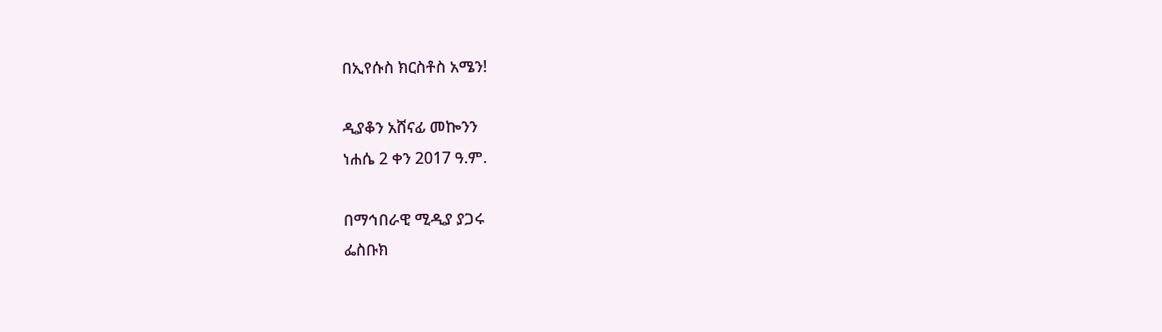በኢየሱስ ክርስቶስ አሜን!

ዲያቆን አሸናፊ መኰንን
ነሐሴ 2 ቀን 2017 ዓ.ም.

በማኅበራዊ ሚዲያ ያጋሩ
ፌስቡክ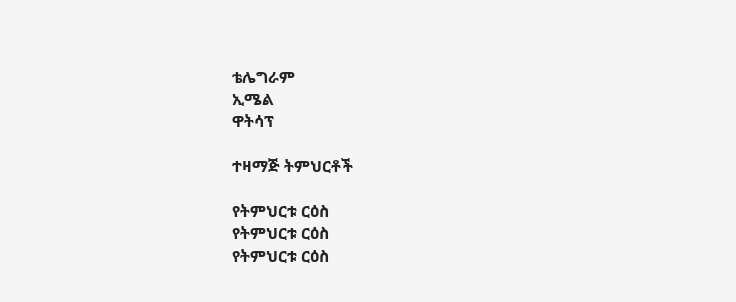ቴሌግራም
ኢሜል
ዋትሳፕ

ተዛማጅ ትምህርቶች

የትምህርቱ ርዕስ
የትምህርቱ ርዕስ
የትምህርቱ ርዕስ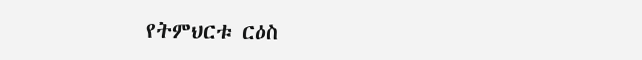የትምህርቱ ርዕስ